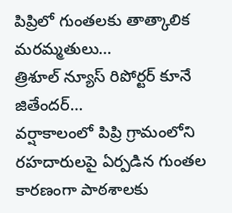పిప్రిలో గుంతలకు తాత్కాలిక మరమ్మతులు…
త్రిశూల్ న్యూస్ రిపోర్టర్ కూనే జితేందర్…
వర్షాకాలంలో పిప్రి గ్రామంలోని రహదారులపై ఏర్పడిన గుంతల కారణంగా పాఠశాలకు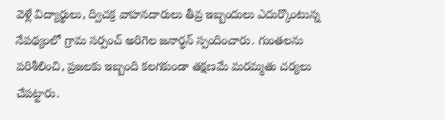వెళ్లే విద్యార్థులు, ద్విచక్ర వాహనదారులు తీవ్ర ఇబ్బందులు ఎదుర్కొంటున్న నేపథ్యంలో గ్రామ సర్పంచ్ అరిగెల జనార్ధన్ స్పందించారు. గుంతలను పరిశీలించి, ప్రజలకు ఇబ్బంది కలగకుండా తక్షణమే మరమ్మతు చర్యలు చేపట్టారు.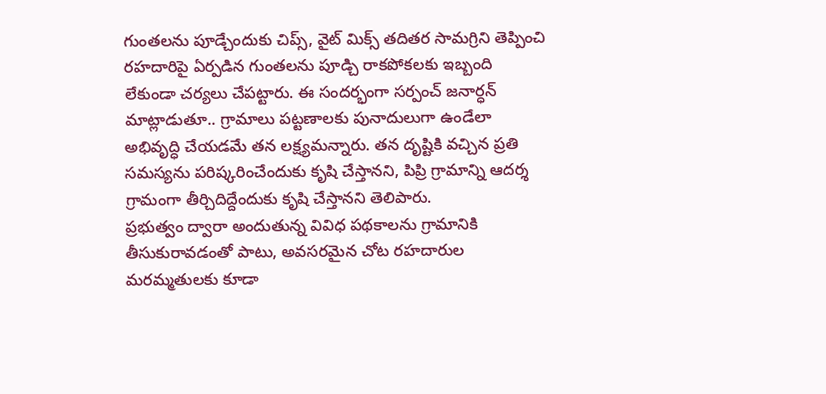గుంతలను పూడ్చేందుకు చిప్స్, వైట్ మిక్స్ తదితర సామగ్రిని తెప్పించి రహదారిపై ఏర్పడిన గుంతలను పూడ్చి రాకపోకలకు ఇబ్బంది లేకుండా చర్యలు చేపట్టారు. ఈ సందర్భంగా సర్పంచ్ జనార్ధన్ మాట్లాడుతూ.. గ్రామాలు పట్టణాలకు పునాదులుగా ఉండేలా అభివృద్ధి చేయడమే తన లక్ష్యమన్నారు. తన దృష్టికి వచ్చిన ప్రతి సమస్యను పరిష్కరించేందుకు కృషి చేస్తానని, పిప్రి గ్రామాన్ని ఆదర్శ గ్రామంగా తీర్చిదిద్దేందుకు కృషి చేస్తానని తెలిపారు.
ప్రభుత్వం ద్వారా అందుతున్న వివిధ పథకాలను గ్రామానికి తీసుకురావడంతో పాటు, అవసరమైన చోట రహదారుల మరమ్మతులకు కూడా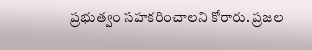ప్రభుత్వం సహకరించాలని కోరారు. ప్రజల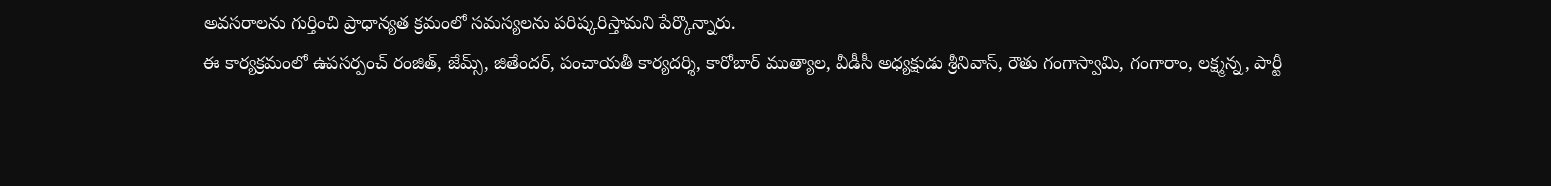అవసరాలను గుర్తించి ప్రాధాన్యత క్రమంలో సమస్యలను పరిష్కరిస్తామని పేర్కొన్నారు.
ఈ కార్యక్రమంలో ఉపసర్పంచ్ రంజిత్, జేమ్స్, జితేందర్, పంచాయతీ కార్యదర్శి, కారోబార్ ముత్యాల, వీడీసీ అధ్యక్షుడు శ్రీనివాస్, రౌతు గంగాస్వామి, గంగారాం, లక్ష్మన్న, పార్టీ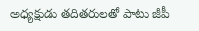అధ్యక్షుడు తదితరులతో పాటు జీపీ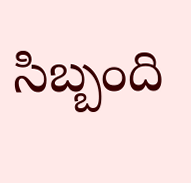సిబ్బంది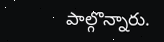పాల్గొన్నారు.